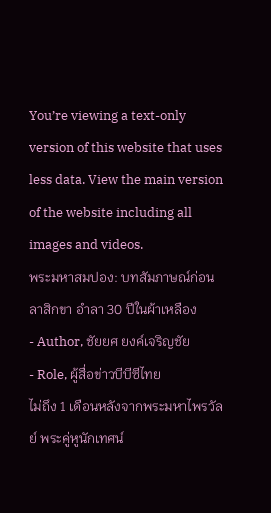You’re viewing a text-only version of this website that uses less data. View the main version of the website including all images and videos.
พระมหาสมปอง: บทสัมภาษณ์ก่อนลาสิกขา อำลา 30 ปีในผ้าเหลือง
- Author, ชัยยศ ยงค์เจริญชัย
- Role, ผู้สื่อข่าวบีบีซีไทย
ไม่ถึง 1 เดือนหลังจากพระมหาไพรวัลย์ พระคู่หูนักเทศน์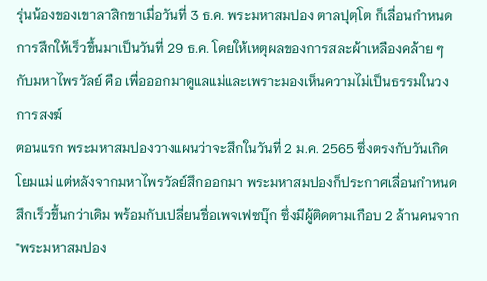รุ่นน้องของเขาลาสิกขาเมื่อวันที่ 3 ธ.ค. พระมหาสมปอง ตาลปุตฺโต ก็เลื่อนกำหนดการสึกให้เร็วขึ้นมาเป็นวันที่ 29 ธ.ค. โดยให้เหตุผลของการสละผ้าเหลืองคล้าย ๆ กับมหาไพรวัลย์ คือ เพื่อออกมาดูแลแม่และเพราะมองเห็นความไม่เป็นธรรมในวงการสงฆ์
ตอนแรก พระมหาสมปองวางแผนว่าจะสึกในวันที่ 2 ม.ค. 2565 ซึ่งตรงกับวันเกิดโยมแม่ แต่หลังจากมหาไพรวัลย์สึกออกมา พระมหาสมปองก็ประกาศเลื่อนกำหนดสึกเร็วขึ้นกว่าเดิม พร้อมกับเปลี่ยนชื่อเพจเฟซบุ๊ก ซึ่งมีผู้ติดตามเกือบ 2 ล้านคนจาก "พระมหาสมปอง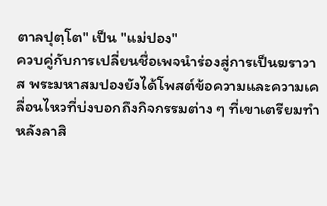ตาลปุตฺโต" เป็น "แม่ปอง"
ควบคู่กับการเปลี่ยนชื่อเพจนำร่องสู่การเป็นฆราวาส พระมหาสมปองยังได้โพสต์ข้อความและความเคลื่อนไหวที่บ่งบอกถึงกิจกรรมต่าง ๆ ที่เขาเตรียมทำหลังลาสิ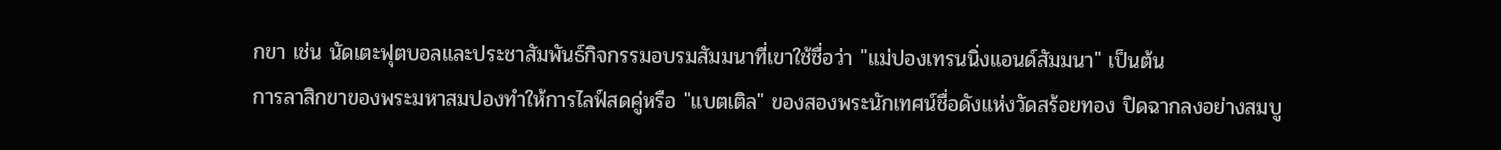กขา เช่น นัดเตะฟุตบอลและประชาสัมพันธ์กิจกรรมอบรมสัมมนาที่เขาใช้ชื่อว่า "แม่ปองเทรนนิ่งแอนด์สัมมนา" เป็นต้น
การลาสิกขาของพระมหาสมปองทำให้การไลฟ์สดคู่หรือ "แบตเติล" ของสองพระนักเทศน์ชื่อดังแห่งวัดสร้อยทอง ปิดฉากลงอย่างสมบู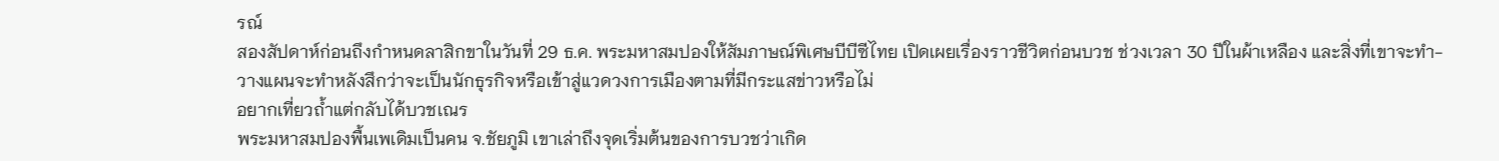รณ์
สองสัปดาห์ก่อนถึงกำหนดลาสิกขาในวันที่ 29 ธ.ค. พระมหาสมปองให้สัมภาษณ์พิเศษบีบีซีไทย เปิดเผยเรื่องราวชีวิตก่อนบวช ช่วงเวลา 30 ปีในผ้าเหลือง และสิ่งที่เขาจะทำ-วางแผนจะทำหลังสึกว่าจะเป็นนักธุรกิจหรือเข้าสู่แวดวงการเมืองตามที่มีกระแสข่าวหรือไม่
อยากเที่ยวถ้ำแต่กลับได้บวชเณร
พระมหาสมปองพื้นเพเดิมเป็นคน จ.ชัยภูมิ เขาเล่าถึงจุดเริ่มต้นของการบวชว่าเกิด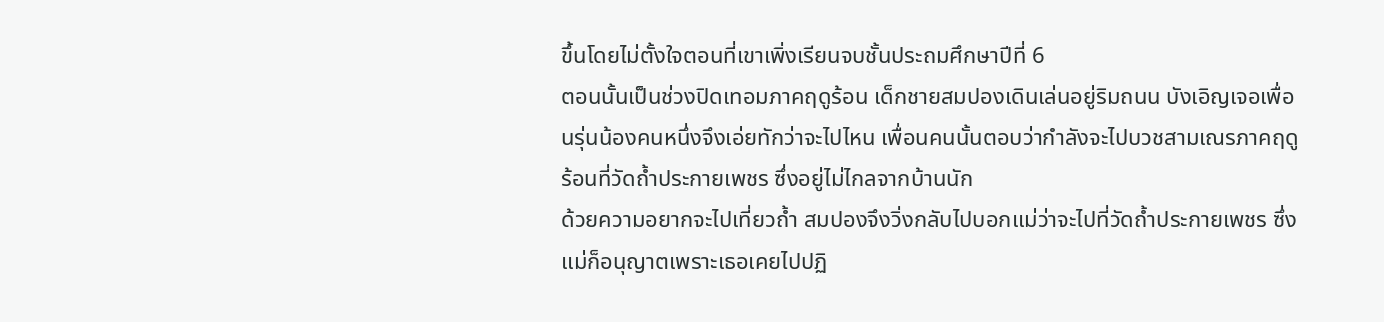ขึ้นโดยไม่ตั้งใจตอนที่เขาเพิ่งเรียนจบชั้นประถมศึกษาปีที่ 6
ตอนนั้นเป็นช่วงปิดเทอมภาคฤดูร้อน เด็กชายสมปองเดินเล่นอยู่ริมถนน บังเอิญเจอเพื่อนรุ่นน้องคนหนึ่งจึงเอ่ยทักว่าจะไปไหน เพื่อนคนนั้นตอบว่ากำลังจะไปบวชสามเณรภาคฤดูร้อนที่วัดถ้ำประกายเพชร ซึ่งอยู่ไม่ไกลจากบ้านนัก
ด้วยความอยากจะไปเที่ยวถ้ำ สมปองจึงวิ่งกลับไปบอกแม่ว่าจะไปที่วัดถ้ำประกายเพชร ซึ่งแม่ก็อนุญาตเพราะเธอเคยไปปฏิ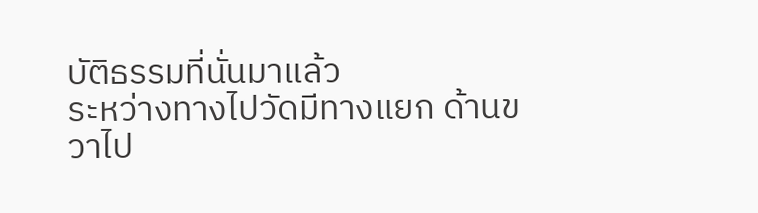บัติธรรมที่นั่นมาแล้ว
ระหว่างทางไปวัดมีทางแยก ด้านขวาไป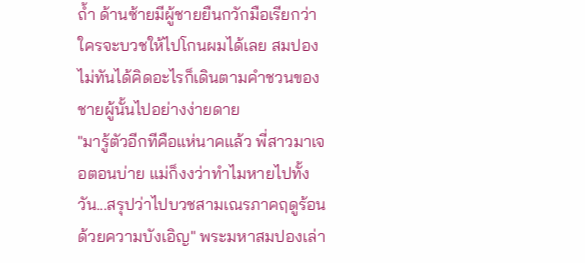ถ้ำ ด้านซ้ายมีผู้ชายยืนกวักมือเรียกว่าใครจะบวชให้ไปโกนผมได้เลย สมปองไม่ทันได้คิดอะไรก็เดินตามคำชวนของชายผู้นั้นไปอย่างง่ายดาย
"มารู้ตัวอีกทีคือแห่นาคแล้ว พี่สาวมาเจอตอนบ่าย แม่ก็งงว่าทำไมหายไปทั้งวัน...สรุปว่าไปบวชสามเณรภาคฤดูร้อนด้วยความบังเอิญ" พระมหาสมปองเล่า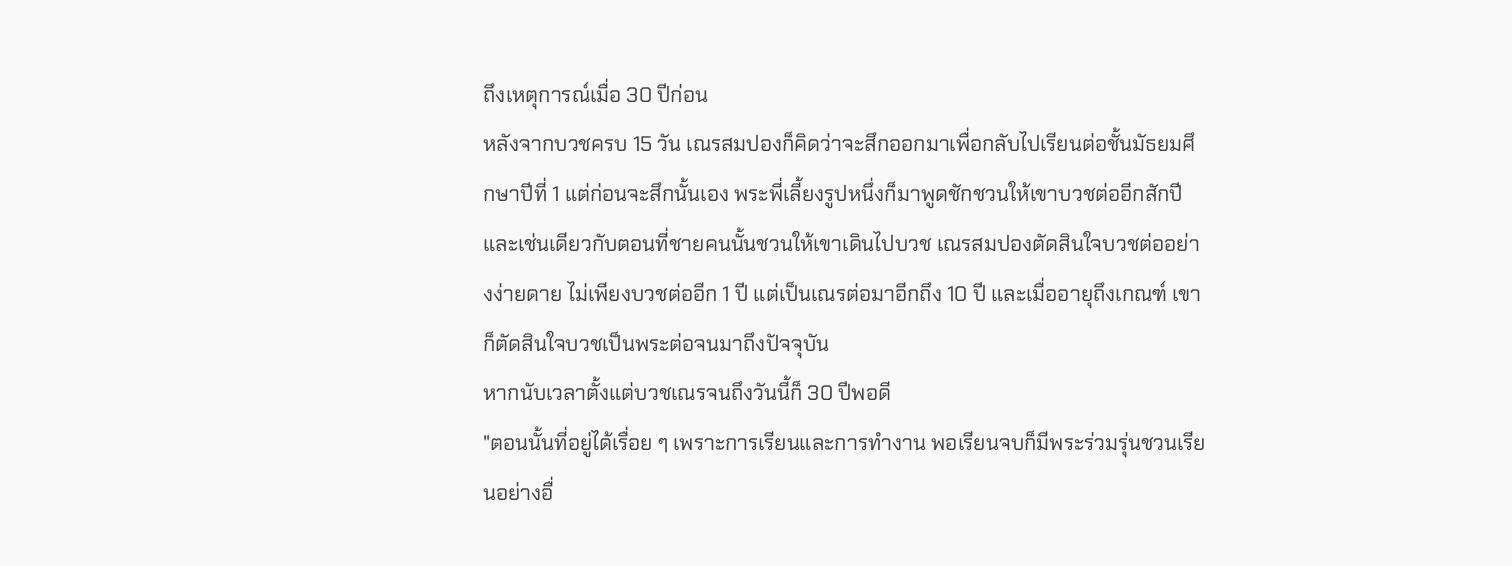ถึงเหตุการณ์เมื่อ 30 ปีก่อน
หลังจากบวชครบ 15 วัน เณรสมปองก็คิดว่าจะสึกออกมาเพื่อกลับไปเรียนต่อชั้นมัธยมศึกษาปีที่ 1 แต่ก่อนจะสึกนั้นเอง พระพี่เลี้ยงรูปหนึ่งก็มาพูดชักชวนให้เขาบวชต่ออีกสักปี และเช่นเดียวกับตอนที่ชายคนนั้นชวนให้เขาเดินไปบวช เณรสมปองตัดสินใจบวชต่ออย่างง่ายดาย ไม่เพียงบวชต่ออีก 1 ปี แต่เป็นเณรต่อมาอีกถึง 10 ปี และเมื่ออายุถึงเกณฑ์ เขาก็ตัดสินใจบวชเป็นพระต่อจนมาถึงปัจจุบัน
หากนับเวลาตั้งแต่บวชเณรจนถึงวันนี้ก็ 30 ปีพอดี
"ตอนนั้นที่อยู่ได้เรื่อย ๆ เพราะการเรียนและการทำงาน พอเรียนจบก็มีพระร่วมรุ่นชวนเรียนอย่างอื่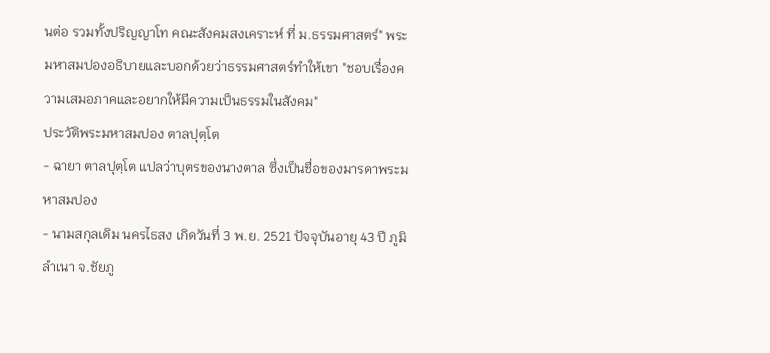นต่อ รวมทั้งปริญญาโท คณะสังคมสงเคราะห์ ที่ ม.ธรรมศาสตร์" พระมหาสมปองอธิบายและบอกด้วยว่าธรรมศาสตร์ทำให้เขา "ชอบเรื่องความเสมอภาคและอยากให้มีความเป็นธรรมในสังคม"
ประวัติพระมหาสมปอง ตาลปุตฺโต
- ฉายา ตาลปุตฺโต แปลว่าบุตรของนางตาล ซึ่งเป็นชื่อของมารดาพระมหาสมปอง
- นามสกุลเดิม นครไธสง เกิดวันที่ 3 พ.ย. 2521 ปัจจุบันอายุ 43 ปี ภูมิลำเนา จ.ชัยภู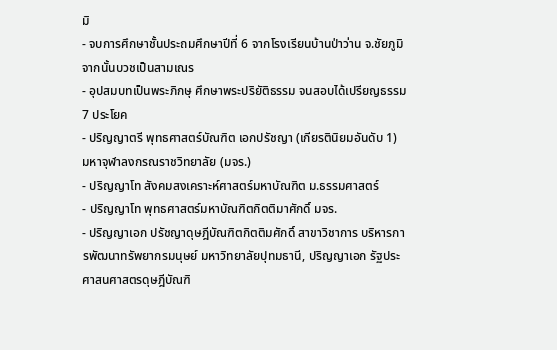มิ
- จบการศึกษาชั้นประถมศึกษาปีที่ 6 จากโรงเรียนบ้านป่าว่าน จ.ชัยภูมิ จากนั้นบวชเป็นสามเณร
- อุปสมบทเป็นพระภิกษุ ศึกษาพระปริยัติธรรม จนสอบได้เปรียญธรรม 7 ประโยค
- ปริญญาตรี พุทธศาสตร์บัณฑิต เอกปรัชญา (เกียรตินิยมอันดับ 1) มหาจุฬาลงกรณราชวิทยาลัย (มจร.)
- ปริญญาโท สังคมสงเคราะห์ศาสตร์มหาบัณฑิต ม.ธรรมศาสตร์
- ปริญญาโท พุทธศาสตร์มหาบัณฑิตกิตติมาศักดิ์ มจร.
- ปริญญาเอก ปรัชญาดุษฎีบัณฑิตกิตติมศักดิ์ สาขาวิชาการ บริหารการพัฒนาทรัพยากรมนุษย์ มหาวิทยาลัยปุทมธานี, ปริญญาเอก รัฐประศาสนศาสตรดุษฎีบัณฑิ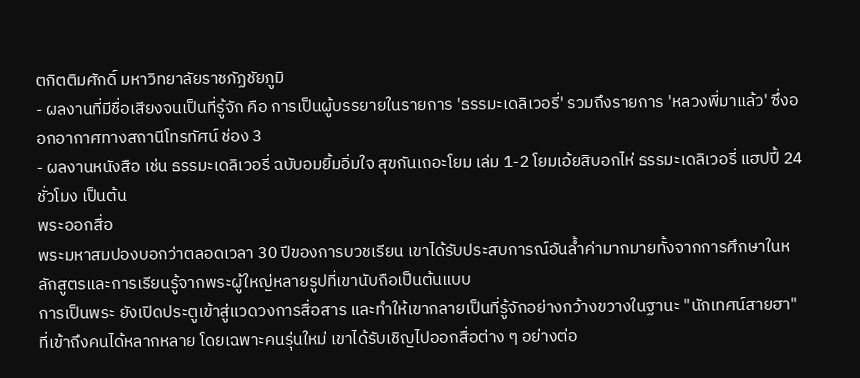ตกิตติมศักดิ์ มหาวิทยาลัยราชภัฏชัยภูมิ
- ผลงานที่มีชื่อเสียงจนเป็นที่รู้จัก คือ การเป็นผู้บรรยายในรายการ 'ธรรมะเดลิเวอรี่' รวมถึงรายการ 'หลวงพี่มาแล้ว' ซึ่งออกอากาศทางสถานีโทรทัศน์ ช่อง 3
- ผลงานหนังสือ เช่น ธรรมะเดลิเวอรี่ ฉบับอมยิ้มอิ่มใจ สุขกันเถอะโยม เล่ม 1-2 โยมเอ้ยสิบอกไห่ ธรรมะเดลิเวอรี่ แฮปปี้ 24 ชั่วโมง เป็นต้น
พระออกสื่อ
พระมหาสมปองบอกว่าตลอดเวลา 30 ปีของการบวชเรียน เขาได้รับประสบการณ์อันล้ำค่ามากมายทั้งจากการศึกษาในหลักสูตรและการเรียนรู้จากพระผู้ใหญ่หลายรูปที่เขานับถือเป็นต้นแบบ
การเป็นพระ ยังเปิดประตูเข้าสู่แวดวงการสื่อสาร และทำให้เขากลายเป็นที่รู้จักอย่างกว้างขวางในฐานะ "นักเทศน์สายฮา" ที่เข้าถึงคนได้หลากหลาย โดยเฉพาะคนรุ่นใหม่ เขาได้รับเชิญไปออกสื่อต่าง ๆ อย่างต่อ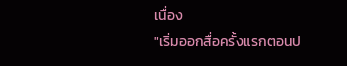เนื่อง
"เริ่มออกสื่อครั้งแรกตอนป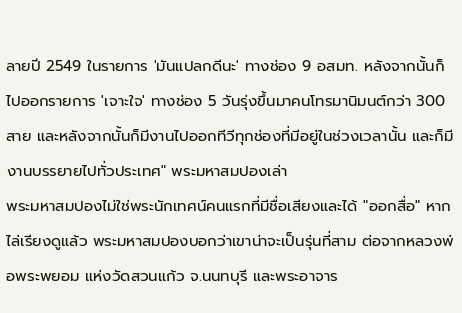ลายปี 2549 ในรายการ 'มันแปลกดีนะ' ทางช่อง 9 อสมท. หลังจากนั้นก็ไปออกรายการ 'เจาะใจ' ทางช่อง 5 วันรุ่งขึ้นมาคนโทรมานิมนต์กว่า 300 สาย และหลังจากนั้นก็มีงานไปออกทีวีทุกช่องที่มีอยู่ในช่วงเวลานั้น และก็มีงานบรรยายไปทั่วประเทศ" พระมหาสมปองเล่า
พระมหาสมปองไม่ใช่พระนักเทศน์คนแรกที่มีชื่อเสียงและได้ "ออกสื่อ" หากไล่เรียงดูแล้ว พระมหาสมปองบอกว่าเขาน่าจะเป็นรุ่นที่สาม ต่อจากหลวงพ่อพระพยอม แห่งวัดสวนแก้ว จ.นนทบุรี และพระอาจาร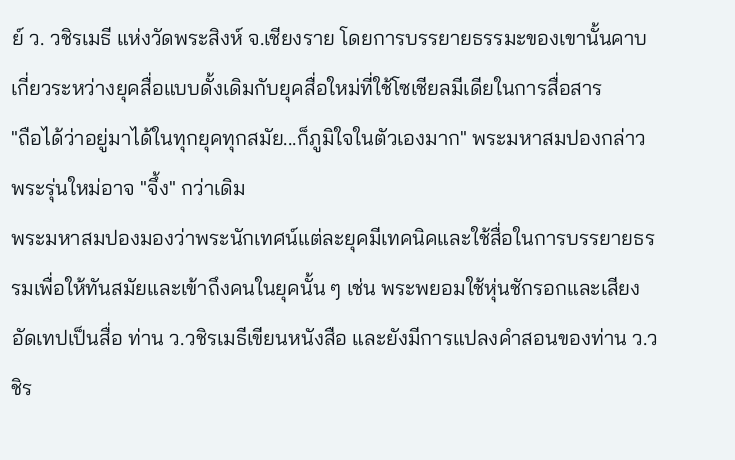ย์ ว. วชิรเมธี แห่งวัดพระสิงห์ จ.เชียงราย โดยการบรรยายธรรมะของเขานั้นคาบเกี่ยวระหว่างยุคสื่อแบบดั้งเดิมกับยุคสื่อใหม่ที่ใช้โซเชียลมีเดียในการสื่อสาร
"ถือได้ว่าอยู่มาได้ในทุกยุคทุกสมัย...ก็ภูมิใจในตัวเองมาก" พระมหาสมปองกล่าว
พระรุ่นใหม่อาจ "จึ้ง" กว่าเดิม
พระมหาสมปองมองว่าพระนักเทศน์แต่ละยุคมีเทคนิคและใช้สื่อในการบรรยายธรรมเพื่อให้ทันสมัยและเข้าถึงคนในยุคนั้น ๆ เช่น พระพยอมใช้หุ่นชักรอกและเสียงอัดเทปเป็นสื่อ ท่าน ว.วชิรเมธีเขียนหนังสือ และยังมีการแปลงคำสอนของท่าน ว.วชิร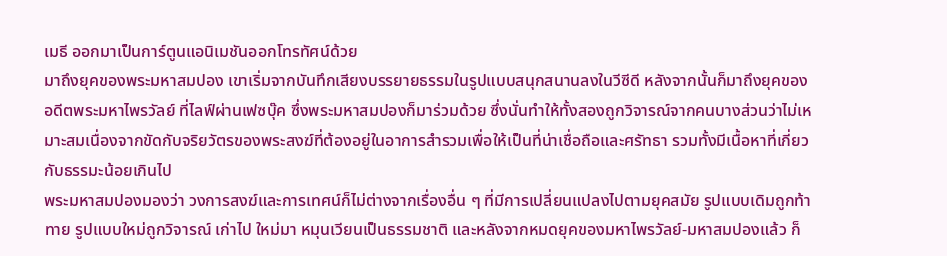เมธี ออกมาเป็นการ์ตูนแอนิเมชันออกโทรทัศน์ด้วย
มาถึงยุคของพระมหาสมปอง เขาเริ่มจากบันทึกเสียงบรรยายธรรมในรูปแบบสนุกสนานลงในวีซีดี หลังจากนั้นก็มาถึงยุคของอดีตพระมหาไพรวัลย์ ที่ไลฟ์ผ่านเฟซบุ๊ค ซึ่งพระมหาสมปองก็มาร่วมด้วย ซึ่งนั่นทำให้ทั้งสองถูกวิจารณ์จากคนบางส่วนว่าไม่เหมาะสมเนื่องจากขัดกับจริยวัตรของพระสงฆ์ที่ต้องอยู่ในอาการสำรวมเพื่อให้เป็นที่น่าเชื่อถือและศรัทธา รวมทั้งมีเนื้อหาที่เกี่ยวกับธรรมะน้อยเกินไป
พระมหาสมปองมองว่า วงการสงฆ์และการเทศน์ก็ไม่ต่างจากเรื่องอื่น ๆ ที่มีการเปลี่ยนแปลงไปตามยุคสมัย รูปแบบเดิมถูกท้าทาย รูปแบบใหม่ถูกวิจารณ์ เก่าไป ใหม่มา หมุนเวียนเป็นธรรมชาติ และหลังจากหมดยุคของมหาไพรวัลย์-มหาสมปองแล้ว ก็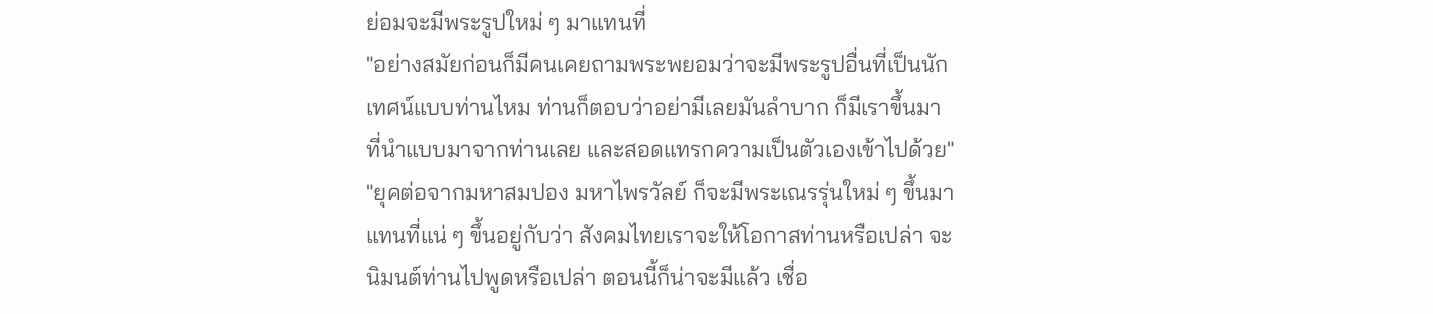ย่อมจะมีพระรูปใหม่ ๆ มาแทนที่
"อย่างสมัยก่อนก็มีคนเคยถามพระพยอมว่าจะมีพระรูปอื่นที่เป็นนักเทศน์แบบท่านไหม ท่านก็ตอบว่าอย่ามีเลยมันลำบาก ก็มีเราขึ้นมา ที่นำแบบมาจากท่านเลย และสอดแทรกความเป็นตัวเองเข้าไปด้วย"
"ยุคต่อจากมหาสมปอง มหาไพรวัลย์ ก็จะมีพระเณรรุ่นใหม่ ๆ ขึ้นมาแทนที่แน่ ๆ ขึ้นอยู่กับว่า สังคมไทยเราจะให้โอกาสท่านหรือเปล่า จะนิมนต์ท่านไปพูดหรือเปล่า ตอนนี้ก็น่าจะมีแล้ว เชื่อ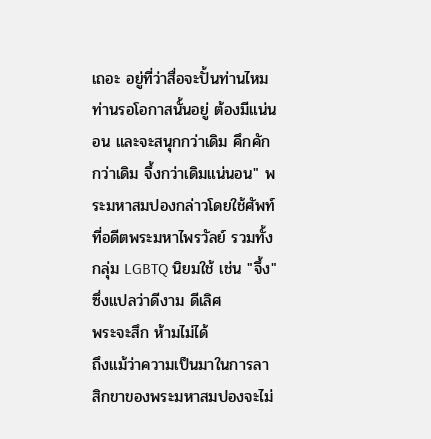เถอะ อยู่ที่ว่าสื่อจะปั้นท่านไหม ท่านรอโอกาสนั้นอยู่ ต้องมีแน่นอน และจะสนุกกว่าเดิม คึกคักกว่าเดิม จึ้งกว่าเดิมแน่นอน" พระมหาสมปองกล่าวโดยใช้ศัพท์ที่อดีตพระมหาไพรวัลย์ รวมทั้งกลุ่ม LGBTQ นิยมใช้ เช่น "จึ้ง" ซึ่งแปลว่าดีงาม ดีเลิศ
พระจะสึก ห้ามไม่ได้
ถึงแม้ว่าความเป็นมาในการลาสิกขาของพระมหาสมปองจะไม่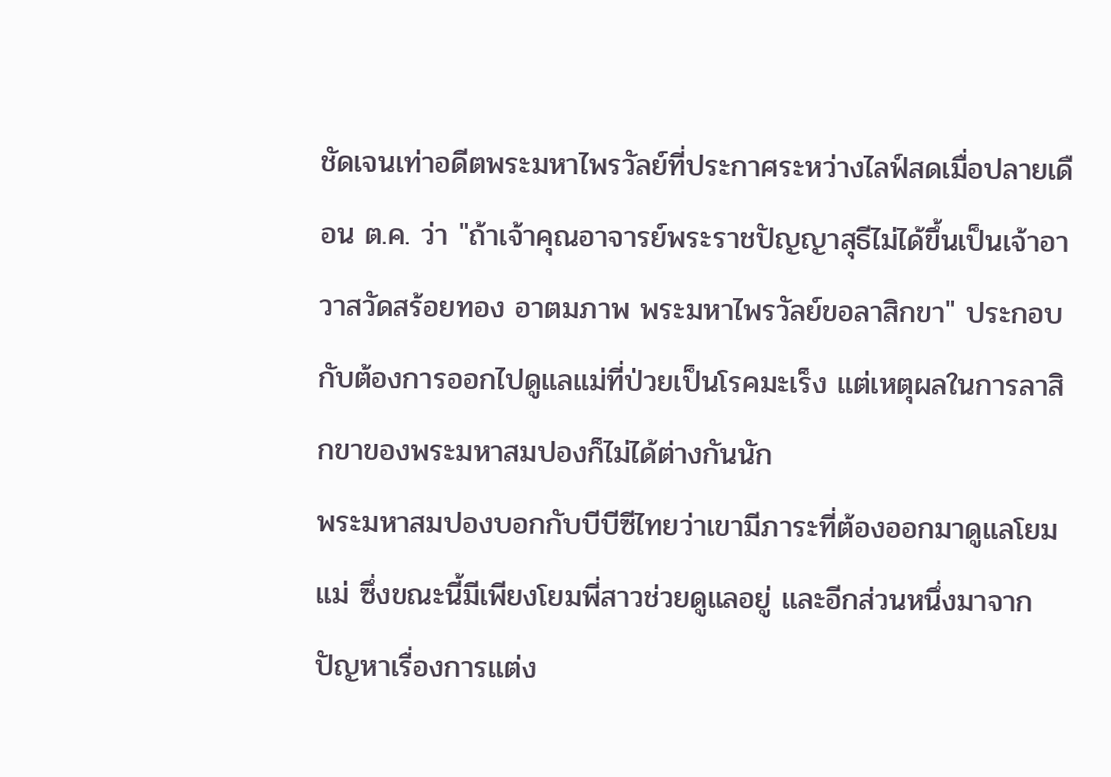ชัดเจนเท่าอดีตพระมหาไพรวัลย์ที่ประกาศระหว่างไลฟ์สดเมื่อปลายเดือน ต.ค. ว่า "ถ้าเจ้าคุณอาจารย์พระราชปัญญาสุธีไม่ได้ขึ้นเป็นเจ้าอาวาสวัดสร้อยทอง อาตมภาพ พระมหาไพรวัลย์ขอลาสิกขา" ประกอบกับต้องการออกไปดูแลแม่ที่ป่วยเป็นโรคมะเร็ง แต่เหตุผลในการลาสิกขาของพระมหาสมปองก็ไม่ได้ต่างกันนัก
พระมหาสมปองบอกกับบีบีซีไทยว่าเขามีภาระที่ต้องออกมาดูแลโยมแม่ ซึ่งขณะนี้มีเพียงโยมพี่สาวช่วยดูแลอยู่ และอีกส่วนหนึ่งมาจากปัญหาเรื่องการแต่ง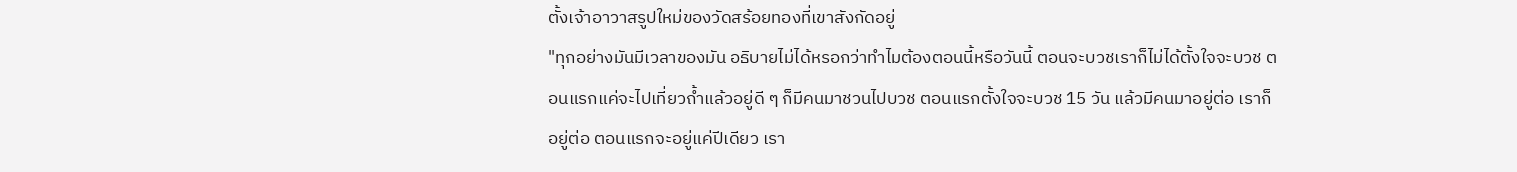ตั้งเจ้าอาวาสรูปใหม่ของวัดสร้อยทองที่เขาสังกัดอยู่
"ทุกอย่างมันมีเวลาของมัน อธิบายไม่ได้หรอกว่าทำไมต้องตอนนี้หรือวันนี้ ตอนจะบวชเราก็ไม่ได้ตั้งใจจะบวช ตอนแรกแค่จะไปเที่ยวถ้ำแล้วอยู่ดี ๆ ก็มีคนมาชวนไปบวช ตอนแรกตั้งใจจะบวช 15 วัน แล้วมีคนมาอยู่ต่อ เราก็อยู่ต่อ ตอนแรกจะอยู่แค่ปีเดียว เรา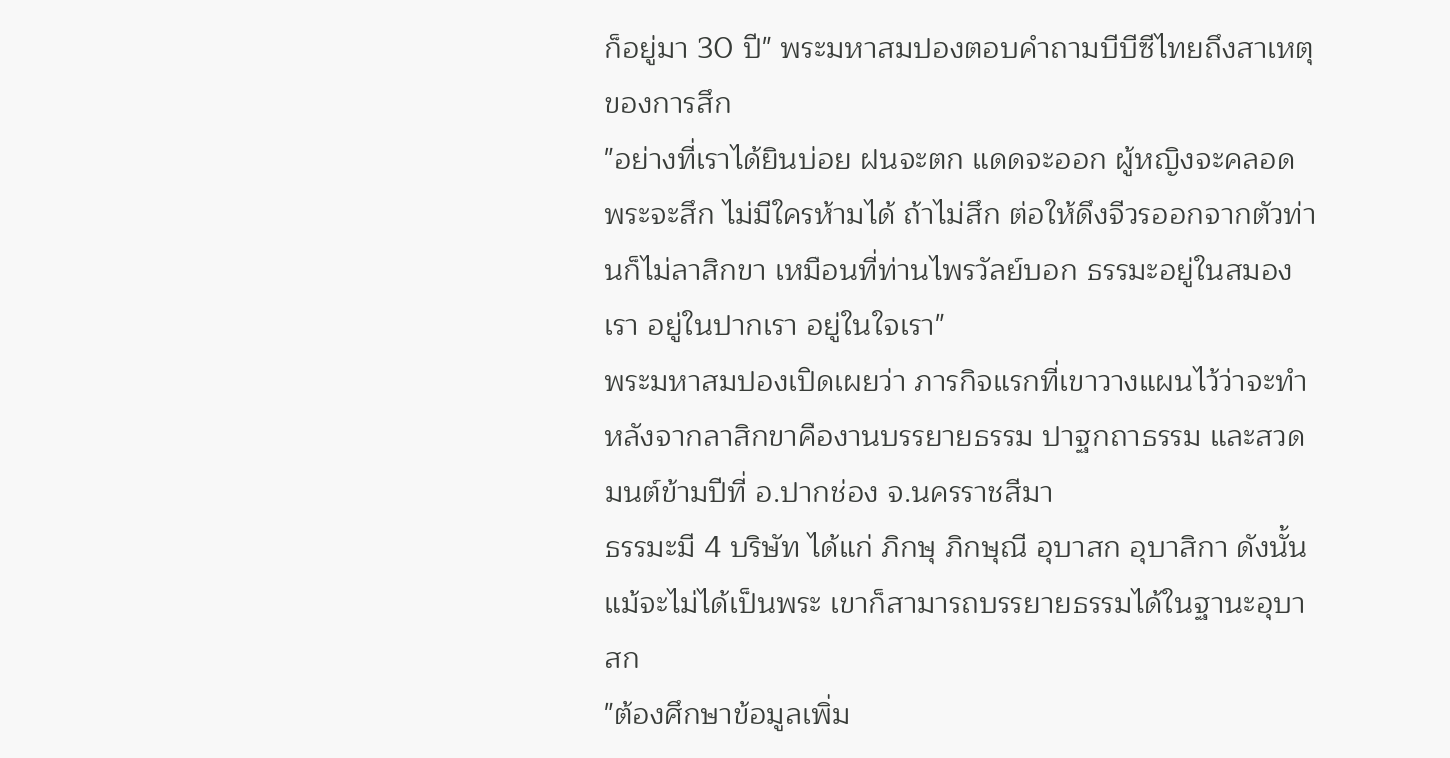ก็อยู่มา 30 ปี" พระมหาสมปองตอบคำถามบีบีซีไทยถึงสาเหตุของการสึก
"อย่างที่เราได้ยินบ่อย ฝนจะตก แดดจะออก ผู้หญิงจะคลอด พระจะสึก ไม่มีใครห้ามได้ ถ้าไม่สึก ต่อให้ดึงจีวรออกจากตัวท่านก็ไม่ลาสิกขา เหมือนที่ท่านไพรวัลย์บอก ธรรมะอยู่ในสมองเรา อยู่ในปากเรา อยู่ในใจเรา"
พระมหาสมปองเปิดเผยว่า ภารกิจแรกที่เขาวางแผนไว้ว่าจะทำหลังจากลาสิกขาคืองานบรรยายธรรม ปาฐกถาธรรม และสวดมนต์ข้ามปีที่ อ.ปากช่อง จ.นครราชสีมา
ธรรมะมี 4 บริษัท ได้แก่ ภิกษุ ภิกษุณี อุบาสก อุบาสิกา ดังนั้นแม้จะไม่ได้เป็นพระ เขาก็สามารถบรรยายธรรมได้ในฐานะอุบาสก
"ต้องศึกษาข้อมูลเพิ่ม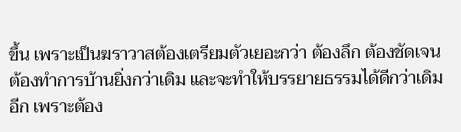ขึ้น เพราะเป็นฆราวาสต้องเตรียมตัวเยอะกว่า ต้องลึก ต้องชัดเจน ต้องทำการบ้านยิ่งกว่าเดิม และจะทำให้บรรยายธรรมได้ดีกว่าเดิมอีก เพราะต้อง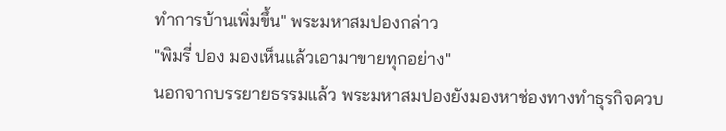ทำการบ้านเพิ่มขึ้น" พระมหาสมปองกล่าว
"พิมรี่ ปอง มองเห็นแล้วเอามาขายทุกอย่าง"
นอกจากบรรยายธรรมแล้ว พระมหาสมปองยังมองหาช่องทางทำธุรกิจควบ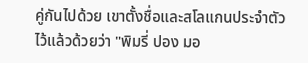คู่กันไปด้วย เขาตั้งชื่อและสโลแกนประจำตัวไว้แล้วด้วยว่า "พิมรี่ ปอง มอ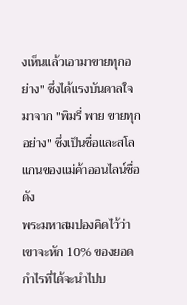งเห็นแล้วเอามาขายทุกอย่าง" ซึ่งได้แรงบันดาลใจมาจาก "พิมรี่ พาย ขายทุกอย่าง" ซึ่งเป็นชื่อและสโลแกนของแม่ค้าออนไลน์ชื่อดัง
พระมหาสมปองคิดไว้ว่า เขาจะหัก 10% ของยอดกำไรที่ได้จะนำไปบ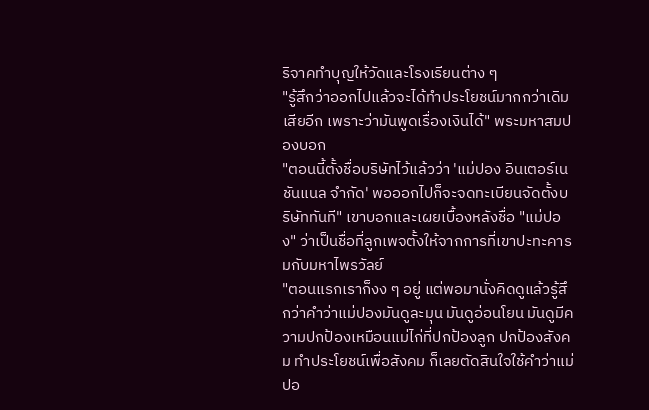ริจาคทำบุญให้วัดและโรงเรียนต่าง ๆ
"รู้สึกว่าออกไปแล้วจะได้ทำประโยชน์มากกว่าเดิมเสียอีก เพราะว่ามันพูดเรื่องเงินได้" พระมหาสมปองบอก
"ตอนนี้ตั้งชื่อบริษัทไว้แล้วว่า 'แม่ปอง อินเตอร์เนชันแนล จำกัด' พอออกไปก็จะจดทะเบียนจัดตั้งบริษัททันที" เขาบอกและเผยเบื้องหลังชื่อ "แม่ปอง" ว่าเป็นชื่อที่ลูกเพจตั้งให้จากการที่เขาปะทะคารมกับมหาไพรวัลย์
"ตอนแรกเราก็งง ๆ อยู่ แต่พอมานั่งคิดดูแล้วรู้สึกว่าคำว่าแม่ปองมันดูละมุน มันดูอ่อนโยน มันดูมีความปกป้องเหมือนแม่ไก่ที่ปกป้องลูก ปกป้องสังคม ทำประโยชน์เพื่อสังคม ก็เลยตัดสินใจใช้คำว่าแม่ปอ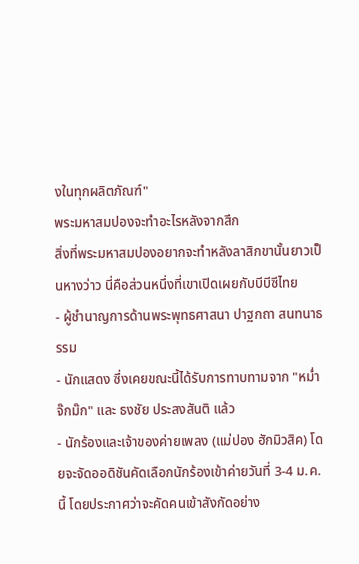งในทุกผลิตภัณฑ์"
พระมหาสมปองจะทำอะไรหลังจากสึก
สิ่งที่พระมหาสมปองอยากจะทำหลังลาสิกขานั้นยาวเป็นหางว่าว นี่คือส่วนหนึ่งที่เขาเปิดเผยกับบีบีซีไทย
- ผู้ชำนาญการด้านพระพุทธศาสนา ปาฐกถา สนทนาธรรม
- นักแสดง ซึ่งเคยขณะนี้ได้รับการทาบทามจาก "หม่ำ จ๊กม๊ก" และ ธงชัย ประสงสันติ แล้ว
- นักร้องและเจ้าของค่ายเพลง (แม่ปอง ฮักมิวสิค) โดยจะจัดออดิชันคัดเลือกนักร้องเข้าค่ายวันที่ 3-4 ม.ค. นี้ โดยประกาศว่าจะคัดคนเข้าสังกัดอย่าง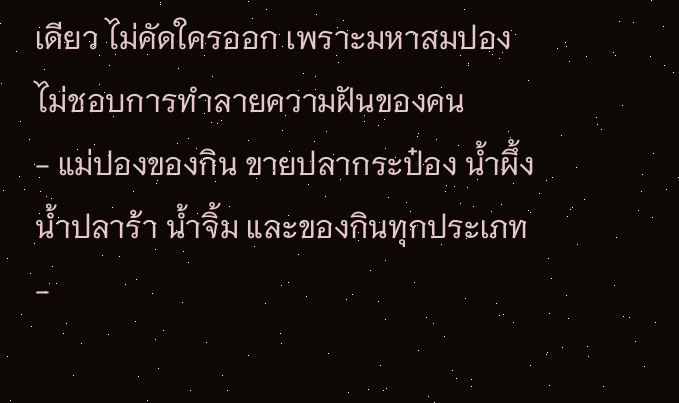เดียว ไม่คัดใครออก เพราะมหาสมปองไม่ชอบการทำลายความฝันของคน
- แม่ปองของกิน ขายปลากระป๋อง น้ำผึ้ง น้ำปลาร้า น้ำจิ้ม และของกินทุกประเภท
-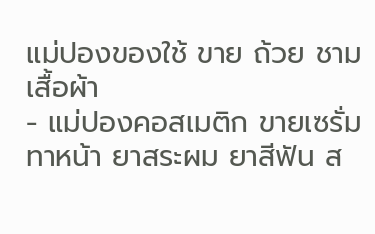แม่ปองของใช้ ขาย ถ้วย ชาม เสื้อผ้า
- แม่ปองคอสเมติก ขายเซรั่มทาหน้า ยาสระผม ยาสีฟัน ส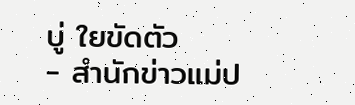บู่ ใยขัดตัว
- สำนักข่าวแม่ป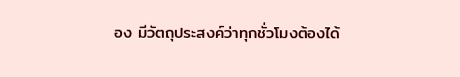อง มีวัตถุประสงค์ว่าทุกชั่วโมงต้องได้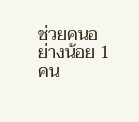ช่วยคนอย่างน้อย 1 คน